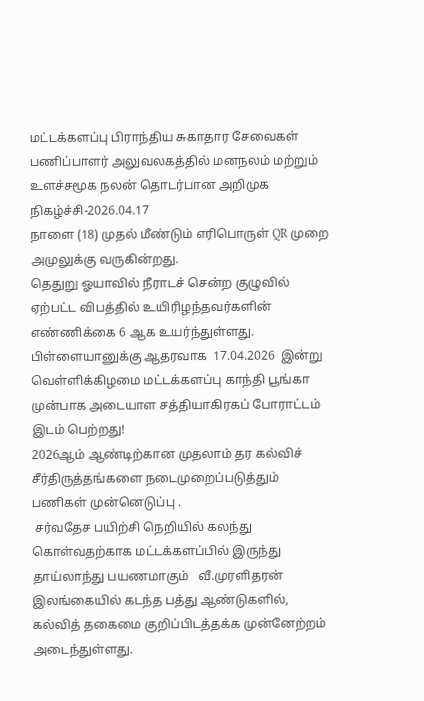மட்டக்களப்பு பிராந்திய சுகாதார சேவைகள் பணிப்பாளர் அலுவலகத்தில் மனநலம் மற்றும் உளச்சமூக நலன் தொடர்பான அறிமுக நிகழ்ச்சி-2026.04.17
நாளை (18) முதல் மீண்டும் எரிபொருள் QR முறை அமுலுக்கு வருகின்றது.
தெதுறு ஓயாவில் நீராடச் சென்ற குழுவில் ஏற்பட்ட விபத்தில் உயிரிழந்தவர்களின் எண்ணிக்கை 6 ஆக உயர்ந்துள்ளது.
பிள்ளையானுக்கு ஆதரவாக  17.04.2026  இன்று வெள்ளிக்கிழமை மட்டக்களப்பு காந்தி பூங்கா முன்பாக அடையாள சத்தியாகிரகப் போராட்டம்  இடம் பெற்றது!
2026ஆம் ஆண்டிற்கான முதலாம் தர கல்விச் சீர்திருத்தங்களை நடைமுறைப்படுத்தும் பணிகள் முன்னெடுப்பு .
 சர்வதேச பயிற்சி நெறியில் கலந்து கொள்வதற்காக மட்டக்களப்பில் இருந்து  தாய்லாந்து பயணமாகும்   வீ.முரளிதரன்
இலங்கையில் கடந்த பத்து ஆண்டுகளில், கல்வித் தகைமை குறிப்பிடத்தக்க முன்னேற்றம் அடைந்துள்ளது.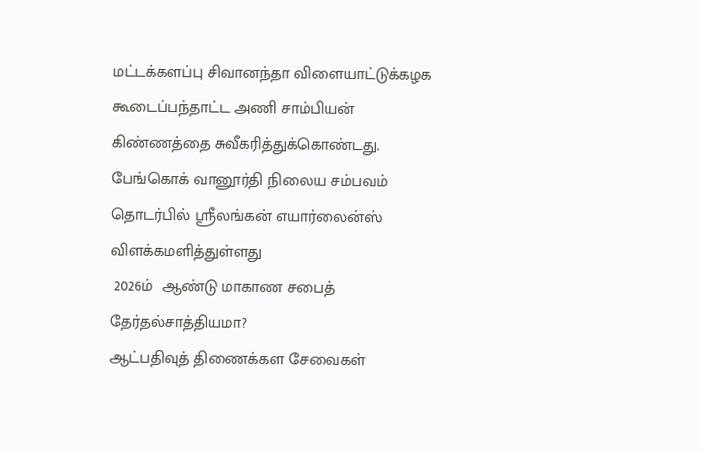மட்டக்களப்பு சிவானந்தா விளையாட்டுக்கழக கூடைப்பந்தாட்ட அணி சாம்பியன் கிண்ணத்தை சுவீகரித்துக்கொண்டது.
பேங்கொக் வானூர்தி நிலைய சம்பவம் தொடர்பில் ஸ்ரீலங்கன் எயார்லைன்ஸ் விளக்கமளித்துள்ளது
 2026ம்  ஆண்டு மாகாண சபைத் தேர்தல்சாத்தியமா?
ஆட்பதிவுத் திணைக்கள சேவைகள்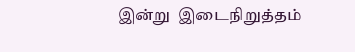இன்று  இடைநிறுத்தம்